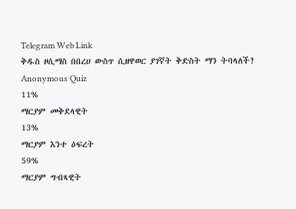Telegram Web Link
ቅዱስ ዞሲማስ በበረሀ ውስጥ ሲዘዋወር ያገኛት ቅድስት ማን ትባላለች?
Anonymous Quiz
11%
ማርያም መቅደላዊት
13%
ማርያም እንተ ዕፍረት
59%
ማርያም ግብጻዊት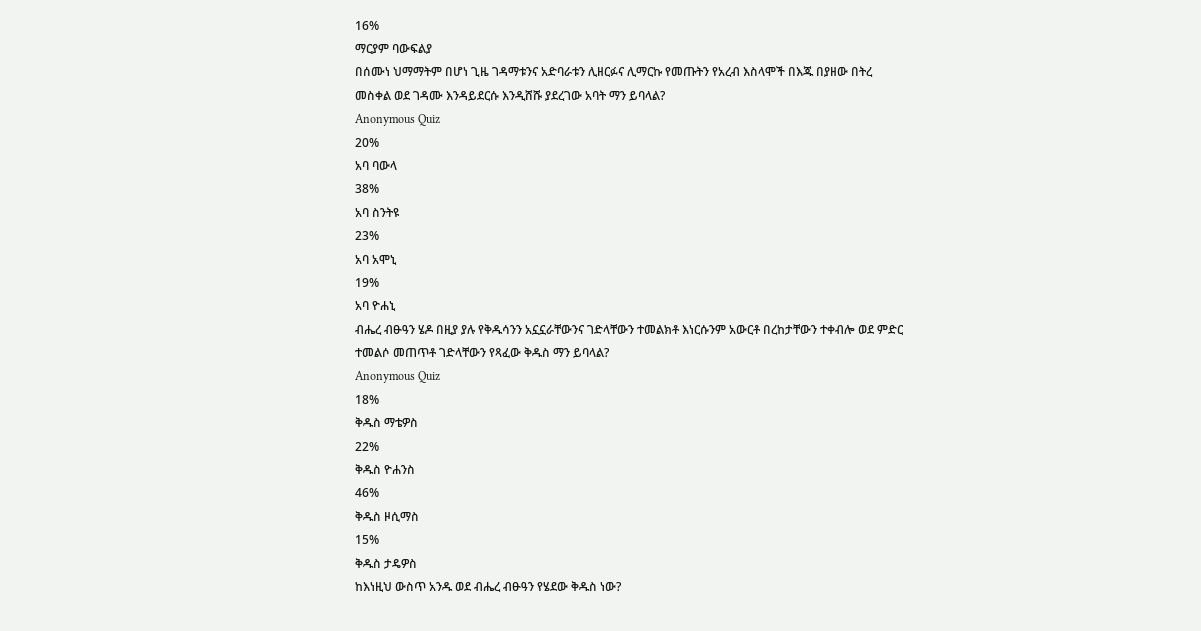16%
ማርያም ባውፍልያ
በሰሙነ ህማማትም በሆነ ጊዜ ገዳማቱንና አድባራቱን ሊዘርፉና ሊማርኩ የመጡትን የአረብ እስላሞች በእጁ በያዘው በትረ መስቀል ወደ ገዳሙ እንዳይደርሱ እንዲሸሹ ያደረገው አባት ማን ይባላል?
Anonymous Quiz
20%
አባ ባውላ
38%
አባ ስንትዩ
23%
አባ አሞኒ
19%
አባ ዮሐኒ
ብሔረ ብፁዓን ሄዶ በዚያ ያሉ የቅዱሳንን አኗኗራቸውንና ገድላቸውን ተመልክቶ እነርሱንም አውርቶ በረከታቸውን ተቀብሎ ወደ ምድር ተመልሶ መጠጥቶ ገድላቸውን የጻፈው ቅዱስ ማን ይባላል?
Anonymous Quiz
18%
ቅዱስ ማቴዎስ
22%
ቅዱስ ዮሐንስ
46%
ቅዱስ ዞሲማስ
15%
ቅዱስ ታዴዎስ
ከእነዚህ ውስጥ አንዱ ወደ ብሔረ ብፁዓን የሄደው ቅዱስ ነው?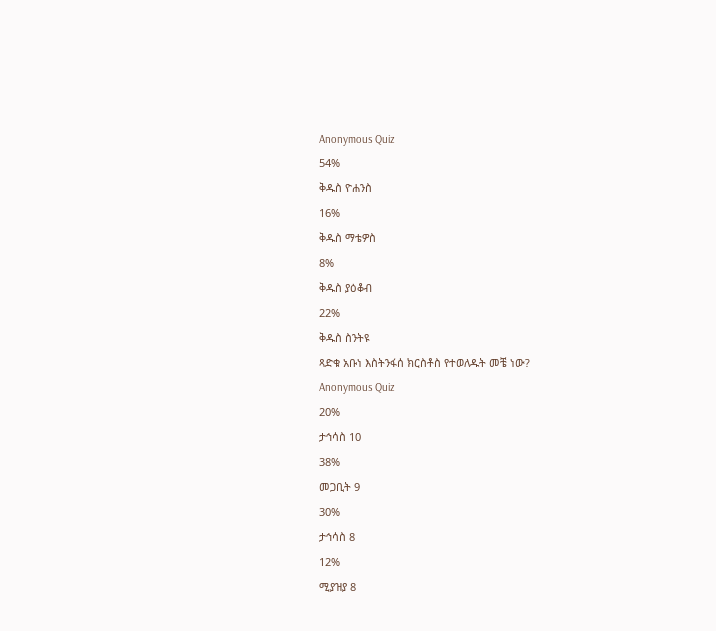Anonymous Quiz
54%
ቅዱስ ዮሐንስ
16%
ቅዱስ ማቴዎስ
8%
ቅዱስ ያዕቆብ
22%
ቅዱስ ስንትዩ
ጻድቁ አቡነ እስትንፋሰ ክርስቶስ የተወለዱት መቼ ነው?
Anonymous Quiz
20%
ታኅሳስ 10
38%
መጋቢት 9
30%
ታኅሳስ 8
12%
ሚያዝያ 8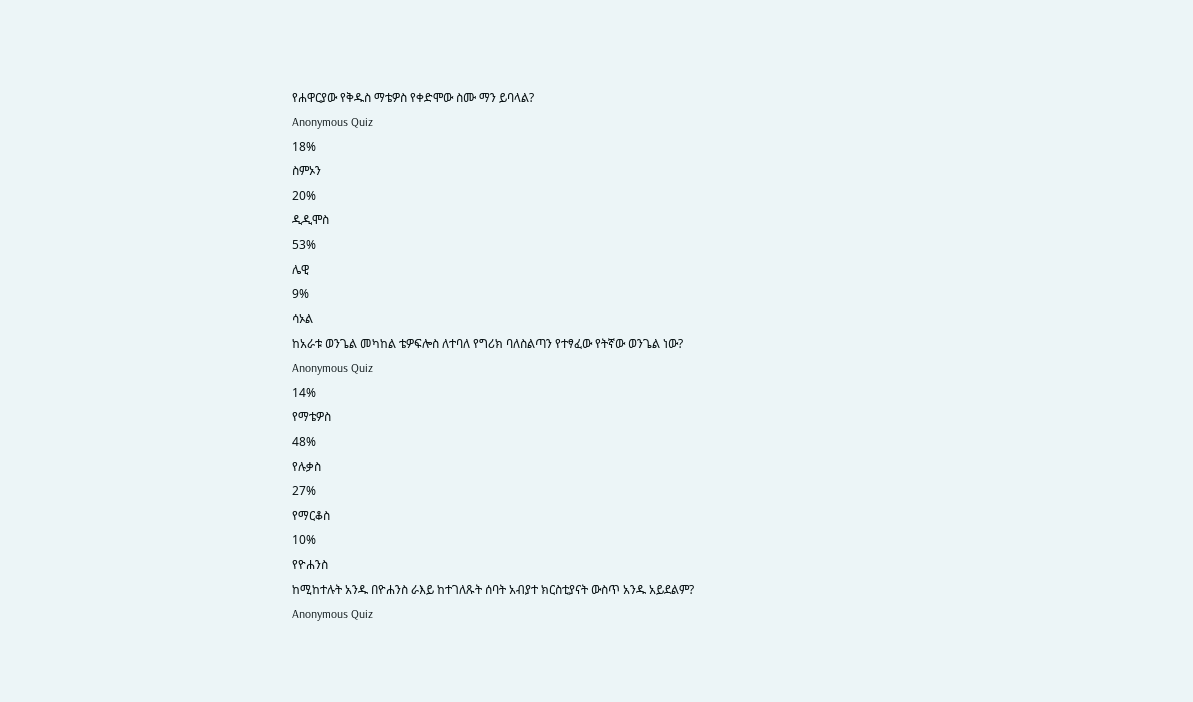የሐዋርያው የቅዱስ ማቴዎስ የቀድሞው ስሙ ማን ይባላል?
Anonymous Quiz
18%
ስምኦን
20%
ዲዲሞስ
53%
ሌዊ
9%
ሳኦል
ከአራቱ ወንጌል መካከል ቴዎፍሎስ ለተባለ የግሪክ ባለስልጣን የተፃፈው የትኛው ወንጌል ነው?
Anonymous Quiz
14%
የማቴዎስ
48%
የሉቃስ
27%
የማርቆስ
10%
የዮሐንስ
ከሚከተሉት አንዱ በዮሐንስ ራእይ ከተገለጹት ሰባት አብያተ ክርስቲያናት ውስጥ አንዱ አይደልም?
Anonymous Quiz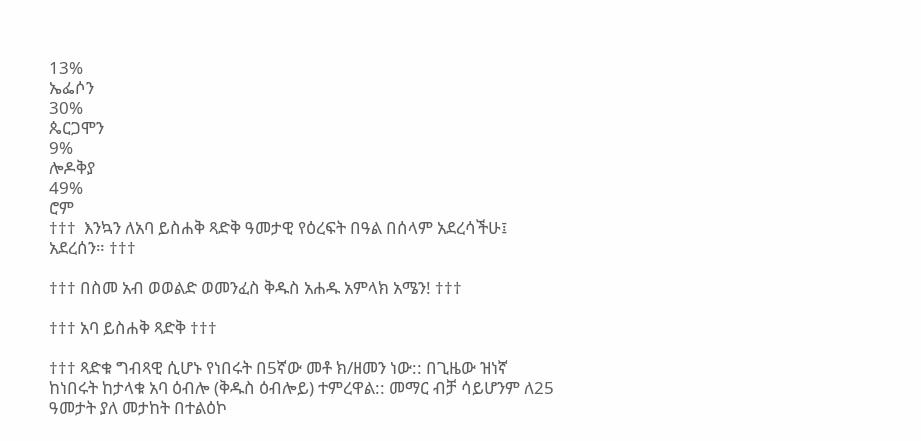13%
ኤፌሶን
30%
ጴርጋሞን
9%
ሎዶቅያ
49%
ሮም
†††  እንኳን ለአባ ይስሐቅ ጻድቅ ዓመታዊ የዕረፍት በዓል በሰላም አደረሳችሁ፤ አደረሰን። †††

††† በስመ አብ ወወልድ ወመንፈስ ቅዱስ አሐዱ አምላክ አሜን! †††

††† አባ ይስሐቅ ጻድቅ †††

††† ጻድቁ ግብጻዊ ሲሆኑ የነበሩት በ5ኛው መቶ ክ/ዘመን ነው:: በጊዜው ዝነኛ ከነበሩት ከታላቁ አባ ዕብሎ (ቅዱስ ዕብሎይ) ተምረዋል:: መማር ብቻ ሳይሆንም ለ25 ዓመታት ያለ መታከት በተልዕኮ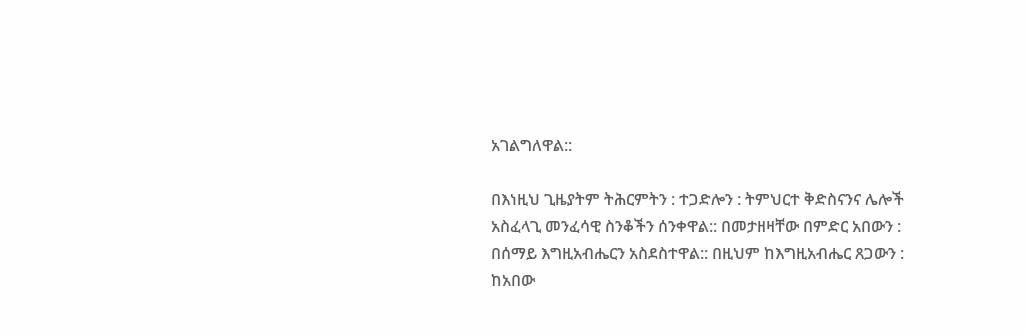አገልግለዋል::

በእነዚህ ጊዜያትም ትሕርምትን : ተጋድሎን : ትምህርተ ቅድስናንና ሌሎች አስፈላጊ መንፈሳዊ ስንቆችን ሰንቀዋል:: በመታዘዛቸው በምድር አበውን : በሰማይ እግዚአብሔርን አስደስተዋል:: በዚህም ከእግዚአብሔር ጸጋውን : ከአበው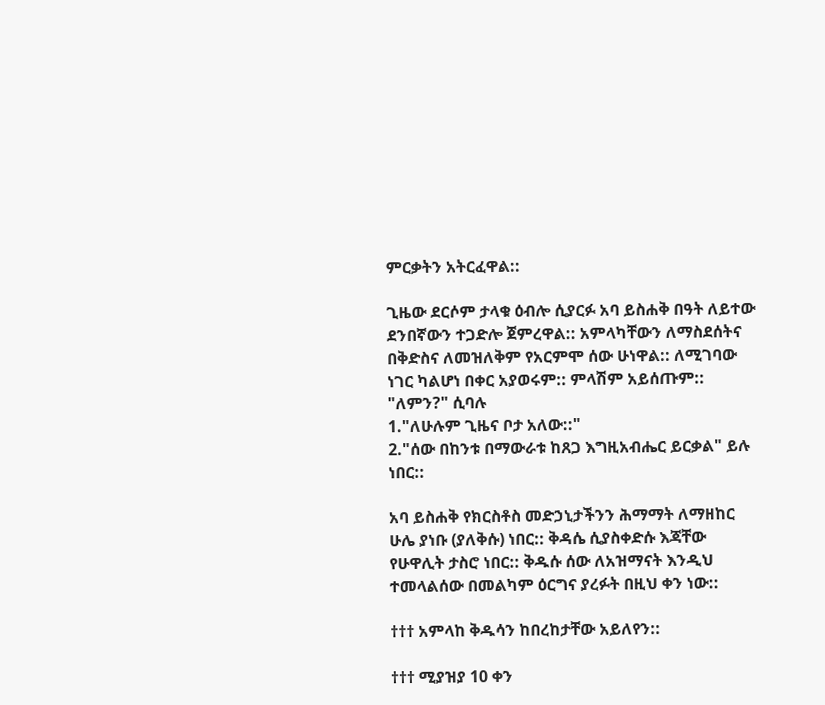ምርቃትን አትርፈዋል::

ጊዜው ደርሶም ታላቁ ዕብሎ ሲያርፉ አባ ይስሐቅ በዓት ለይተው ደንበኛውን ተጋድሎ ጀምረዋል:: አምላካቸውን ለማስደሰትና በቅድስና ለመዝለቅም የአርምሞ ሰው ሁነዋል:: ለሚገባው ነገር ካልሆነ በቀር አያወሩም:: ምላሽም አይሰጡም:: "ለምን?" ሲባሉ
1."ለሁሉም ጊዜና ቦታ አለው::"
2."ሰው በከንቱ በማውራቱ ከጸጋ እግዚአብሔር ይርቃል" ይሉ ነበር::

አባ ይስሐቅ የክርስቶስ መድኃኒታችንን ሕማማት ለማዘከር ሁሌ ያነቡ (ያለቅሱ) ነበር:: ቅዳሴ ሲያስቀድሱ እጃቸው የሁዋሊት ታስሮ ነበር:: ቅዱሱ ሰው ለአዝማናት እንዲህ ተመላልሰው በመልካም ዕርግና ያረፉት በዚህ ቀን ነው::

††† አምላከ ቅዱሳን ከበረከታቸው አይለየን::

††† ሚያዝያ 10 ቀን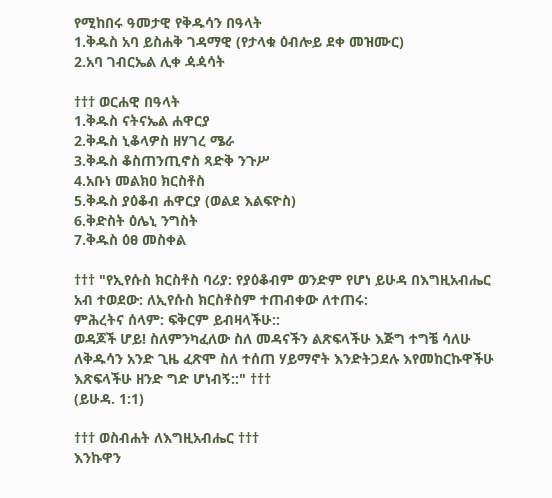የሚከበሩ ዓመታዊ የቅዱሳን በዓላት
1.ቅዱስ አባ ይስሐቅ ገዳማዊ (የታላቁ ዕብሎይ ደቀ መዝሙር)
2.አባ ገብርኤል ሊቀ ዻዻሳት

††† ወርሐዊ በዓላት
1.ቅዱስ ናትናኤል ሐዋርያ
2.ቅዱስ ኒቆላዎስ ዘሃገረ ሜራ
3.ቅዱስ ቆስጠንጢኖስ ጻድቅ ንጉሥ
4.አቡነ መልክዐ ክርስቶስ
5.ቅዱስ ያዕቆብ ሐዋርያ (ወልደ እልፍዮስ)
6.ቅድስት ዕሌኒ ንግስት
7.ቅዱስ ዕፀ መስቀል

††† "የኢየሱስ ክርስቶስ ባሪያ: የያዕቆብም ወንድም የሆነ ይሁዳ በእግዚአብሔር አብ ተወደው: ለኢየሱስ ክርስቶስም ተጠብቀው ለተጠሩ:
ምሕረትና ሰላም: ፍቅርም ይብዛላችሁ::
ወዳጆች ሆይ! ስለምንካፈለው ስለ መዳናችን ልጽፍላችሁ እጅግ ተግቼ ሳለሁ ለቅዱሳን አንድ ጊዜ ፈጽሞ ስለ ተሰጠ ሃይማኖት እንድትጋደሉ እየመከርኩዋችሁ እጽፍላችሁ ዘንድ ግድ ሆነብኝ::" †††
(ይሁዳ. 1:1)

††† ወስብሐት ለእግዚአብሔር †††
እንኩዋን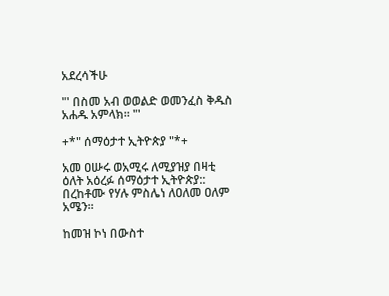አደረሳችሁ

"' በስመ አብ ወወልድ ወመንፈስ ቅዱስ አሐዱ አምላክ፡፡ "'

+*" ሰማዕታተ ኢትዮጵያ "*+

አመ ዐሡሩ ወአሚሩ ለሚያዝያ በዛቲ ዕለት አዕረፉ ሰማዕታተ ኢትዮጵያ:: በረከቶሙ የሃሉ ምስሌነ ለዐለመ ዐለም አሜን፡፡

ከመዝ ኮነ በውስተ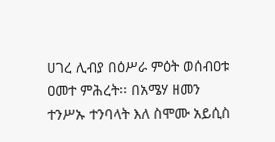ሀገረ ሊብያ በዕሥራ ምዕት ወሰብዐቱ ዐመተ ምሕረት፡፡ በአሜሃ ዘመን ተንሥኡ ተንባላት እለ ስሞሙ አይሲስ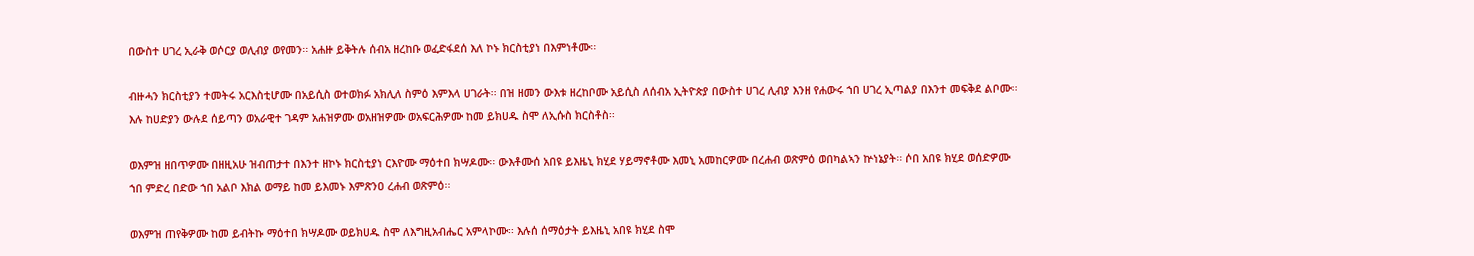በውስተ ሀገረ ኢራቅ ወሶርያ ወሊብያ ወየመን፡፡ አሐዙ ይቅትሉ ሰብአ ዘረከቡ ወፈድፋደሰ እለ ኮኑ ክርስቲያነ በእምነቶሙ፡፡

ብዙሓን ክርስቲያን ተመትሩ አርእስቲሆሙ በአይሲስ ወተወክፉ አክሊለ ስምዕ እምእላ ሀገራት፡፡ በዝ ዘመን ውእቱ ዘረከቦሙ አይሲስ ለሰብአ ኢትዮጵያ በውስተ ሀገረ ሊብያ እንዘ የሐውሩ ኀበ ሀገረ ኢጣልያ በእንተ መፍቅደ ልቦሙ፡፡ እሉ ከሀድያን ውሉደ ሰይጣን ወአራዊተ ገዳም አሐዝዎሙ ወአዘዝዎሙ ወአፍርሕዎሙ ከመ ይክሀዱ ስሞ ለኢሱስ ክርስቶስ፡፡

ወእምዝ ዘበጥዎሙ በዘዚአሁ ዝብጠታተ በእንተ ዘኮኑ ክርስቲያነ ርእዮሙ ማዕተበ ክሣዶሙ፡፡ ውእቶሙሰ አበዩ ይእዜኒ ክሂደ ሃይማኖቶሙ እመኒ አመከርዎሙ በረሐብ ወጽምዕ ወበካልኣን ኵነኔያት፡፡ ሶበ አበዩ ክሂደ ወሰድዎሙ ኀበ ምድረ በድው ኀበ አልቦ እክል ወማይ ከመ ይእመኑ እምጽንዐ ረሐብ ወጽምዕ፡፡

ወእምዝ ጠየቅዎሙ ከመ ይብትኩ ማዕተበ ክሣዶሙ ወይክሀዱ ስሞ ለእግዚአብሔር አምላኮሙ፡፡ እሉሰ ሰማዕታት ይእዜኒ አበዩ ክሂደ ስሞ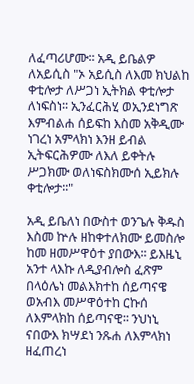ለፈጣሪሆሙ፡፡ አዲ ይቤልዎ ለአይሲስ "ኦ አይሲስ ለእመ ክህልከ ቀቲሎታ ለሥጋነ ኢትክል ቀቲሎታ ለነፍስነ፡፡ ኢንፈርሕሂ ወኢንደነግጽ እምብልሐ ሰይፍከ እስመ አቅዲሙ ነገረነ አምላክነ እንዘ ይብል ኢትፍርሕዎሙ ለእለ ይቀትሉ ሥጋክሙ ወለነፍስክሙሰ ኢይክሉ ቀቲሎታ፡፡"

አዲ ይቤለነ በውስተ ወንጌሉ ቅዱስ እስመ ኵሉ ዘከቀተለክሙ ይመስሎ ከመ ዘመሥዋዕተ ያበውእ፡፡ ይእዜኒ አንተ ላእኩ ለዲያብሎስ ፈጽም በላዕሌነ መልእክተከ ሰይጣናዌ ወአብእ መሥዋዕተከ ርኩሰ ለእምላክከ ሰይጣናዊ፡፡ ንህነኒ ናበውእ ክሣደነ ንጹሐ ለእምላክነ ዘፈጠረነ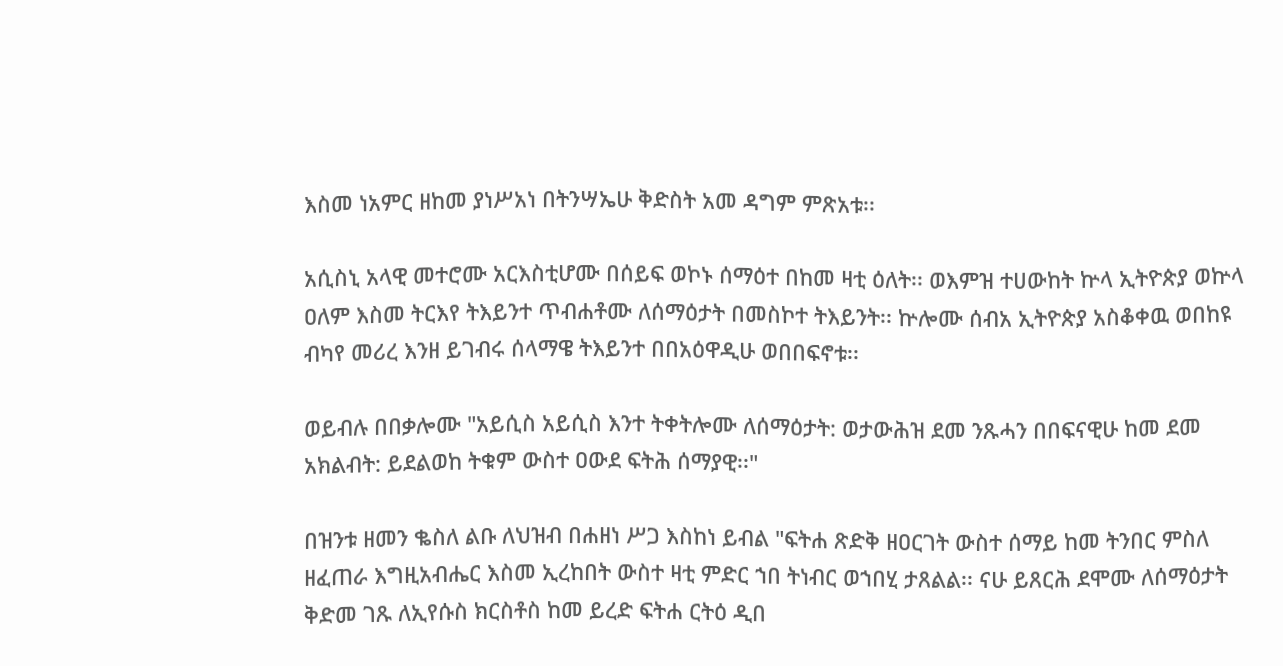እስመ ነአምር ዘከመ ያነሥአነ በትንሣኤሁ ቅድስት አመ ዳግም ምጽአቱ፡፡

አሲስኒ አላዊ መተሮሙ አርእስቲሆሙ በሰይፍ ወኮኑ ሰማዕተ በከመ ዛቲ ዕለት፡፡ ወእምዝ ተሀውከት ኵላ ኢትዮጵያ ወኵላ ዐለም እስመ ትርእየ ትእይንተ ጥብሐቶሙ ለሰማዕታት በመስኮተ ትእይንት፡፡ ኵሎሙ ሰብአ ኢትዮጵያ አስቆቀዉ ወበከዩ ብካየ መሪረ እንዘ ይገብሩ ሰላማዌ ትእይንተ በበአዕዋዲሁ ወበበፍኖቱ፡፡

ወይብሉ በበቃሎሙ "አይሲስ አይሲስ እንተ ትቀትሎሙ ለሰማዕታት: ወታውሕዝ ደመ ንጹሓን በበፍናዊሁ ከመ ደመ አክልብት: ይደልወከ ትቁም ውስተ ዐውደ ፍትሕ ሰማያዊ፡፡"

በዝንቱ ዘመን ቈስለ ልቡ ለህዝብ በሐዘነ ሥጋ እስከነ ይብል "ፍትሐ ጽድቅ ዘዐርገት ውስተ ሰማይ ከመ ትንበር ምስለ ዘፈጠራ እግዚአብሔር እስመ ኢረከበት ውስተ ዛቲ ምድር ኀበ ትነብር ወኀበሂ ታጸልል፡፡ ናሁ ይጸርሕ ደሞሙ ለሰማዕታት ቅድመ ገጹ ለኢየሱስ ክርስቶስ ከመ ይረድ ፍትሐ ርትዕ ዲበ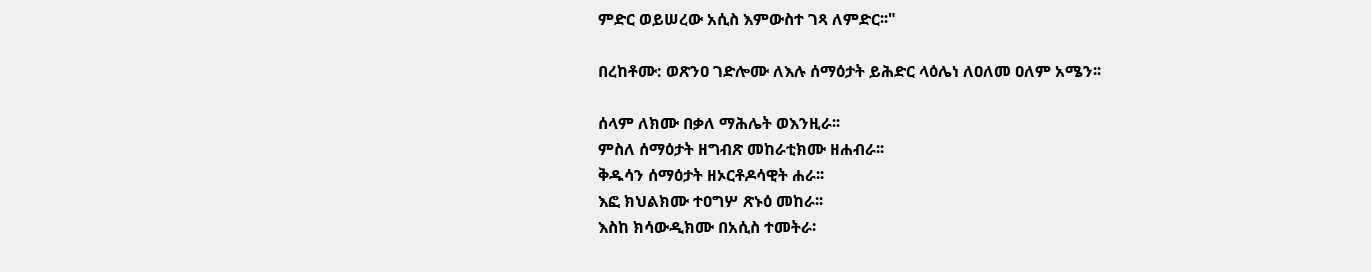ምድር ወይሠረው አሲስ እምውስተ ገጻ ለምድር፡፡"

በረከቶሙ: ወጽንዐ ገድሎሙ ለእሉ ሰማዕታት ይሕድር ላዕሌነ ለዐለመ ዐለም አሜን፡፡

ሰላም ለክሙ በቃለ ማሕሌት ወእንዚራ፡፡
ምስለ ሰማዕታት ዘግብጽ መከራቲክሙ ዘሐብራ፡፡
ቅዱሳን ሰማዕታት ዘኦርቶዶሳዊት ሐራ፡፡
እፎ ክህልክሙ ተዐግሦ ጽኑዕ መከራ፡፡
እስከ ክሳውዲክሙ በአሲስ ተመትራ፡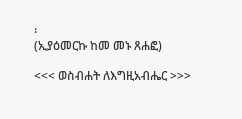፡
(ኢያዕመርኩ ከመ መኑ ጸሐፎ)

<<< ወስብሐት ለእግዚአብሔር >>>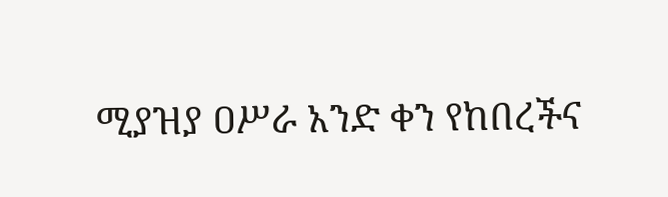ሚያዝያ ዐሥራ አንድ ቀን የከበረችና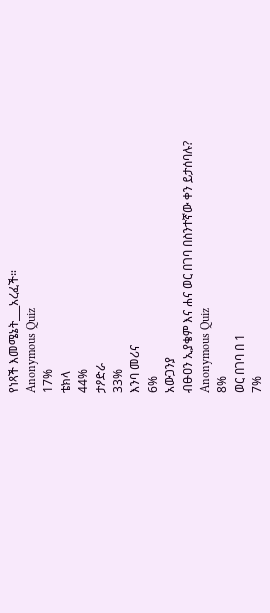የነጻች እመሜኔት___አረፈች።
Anonymous Quiz
17%
ቴክላ
44%
ታዖድራ
33%
እንባ መሪና
6%
አውጋንያ
ብፁዐን ኢያቄም እና ሐና ወር በገባ በስንተኛው ቀን ይታሰባሉ?
Anonymous Quiz
8%
ወር በገባ በ 1
7%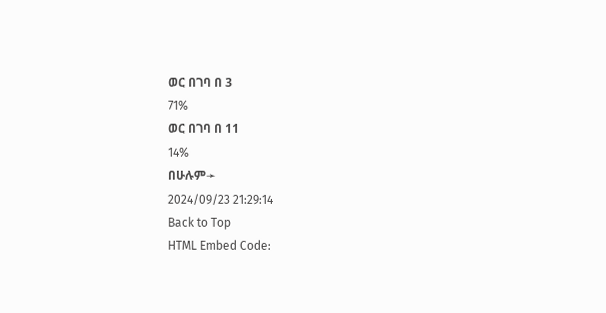ወር በገባ በ 3
71%
ወር በገባ በ 11
14%
በሁሉም➛
2024/09/23 21:29:14
Back to Top
HTML Embed Code: